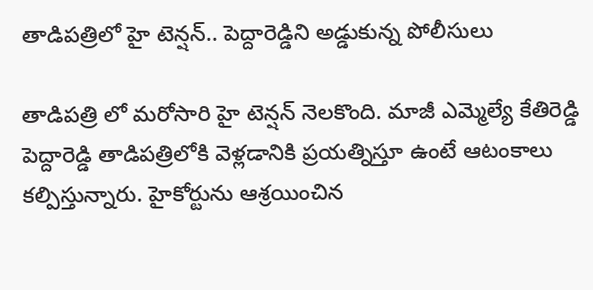తాడిపత్రిలో హై టెన్షన్.. పెద్దారెడ్డిని అడ్డుకున్న పోలీసులు

తాడిపత్రి లో మరోసారి హై టెన్షన్ నెలకొంది. మాజీ ఎమ్మెల్యే కేతిరెడ్డి పెద్దారెడ్డి తాడిపత్రిలోకి వెళ్లడానికి ప్రయత్నిస్తూ ఉంటే ఆటంకాలు కల్పిస్తున్నారు. హైకోర్టును ఆశ్రయించిన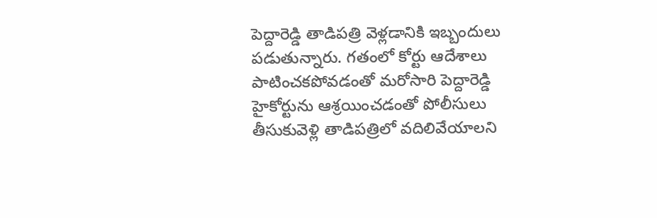పెద్దారెడ్డి తాడిపత్రి వెళ్లడానికి ఇబ్బందులు పడుతున్నారు. గతంలో కోర్టు ఆదేశాలు పాటించకపోవడంతో మరోసారి పెద్దారెడ్డి హైకోర్టును ఆశ్రయించడంతో పోలీసులు తీసుకువెళ్లి తాడిపత్రిలో వదిలివేయాలని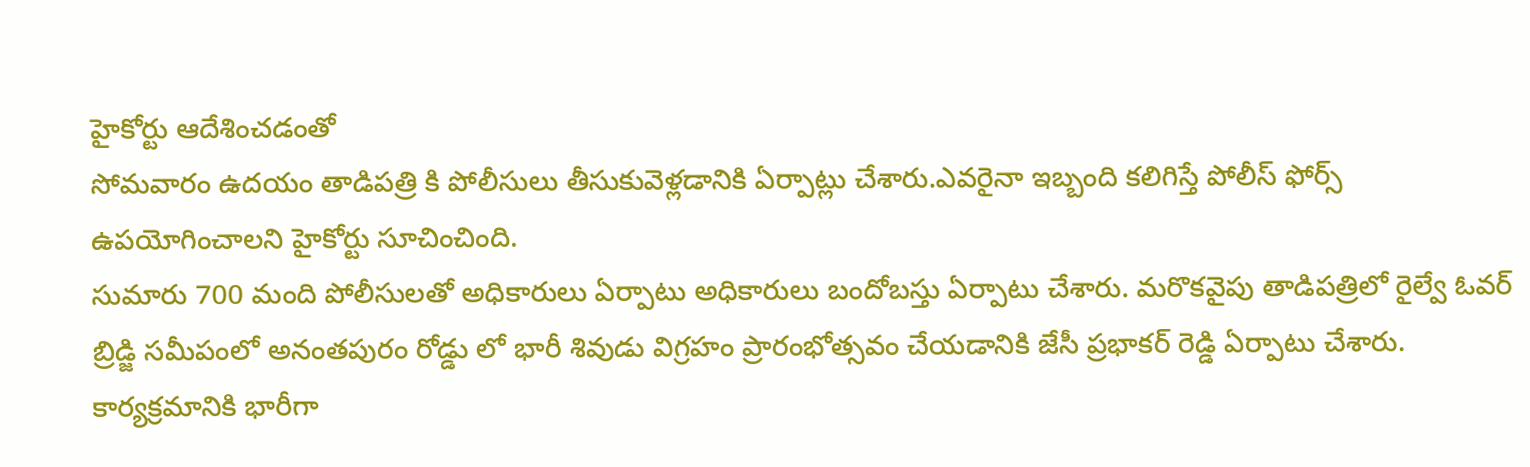హైకోర్టు ఆదేశించడంతో
సోమవారం ఉదయం తాడిపత్రి కి పోలీసులు తీసుకువెళ్లడానికి ఏర్పాట్లు చేశారు.ఎవరైనా ఇబ్బంది కలిగిస్తే పోలీస్ ఫోర్స్ ఉపయోగించాలని హైకోర్టు సూచించింది.
సుమారు 700 మంది పోలీసులతో అధికారులు ఏర్పాటు అధికారులు బందోబస్తు ఏర్పాటు చేశారు. మరొకవైపు తాడిపత్రిలో రైల్వే ఓవర్ బ్రిడ్జి సమీపంలో అనంతపురం రోడ్డు లో భారీ శివుడు విగ్రహం ప్రారంభోత్సవం చేయడానికి జేసీ ప్రభాకర్ రెడ్డి ఏర్పాటు చేశారు. కార్యక్రమానికి భారీగా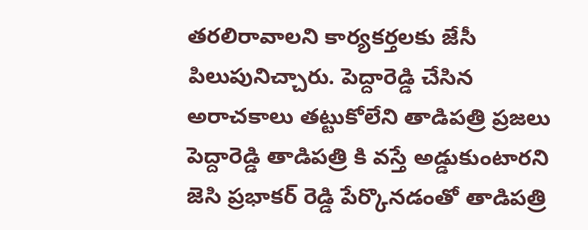తరలిరావాలని కార్యకర్తలకు జేసీ పిలుపునిచ్చారు. పెద్దారెడ్డి చేసిన అరాచకాలు తట్టుకోలేని తాడిపత్రి ప్రజలు పెద్దారెడ్డి తాడిపత్రి కి వస్తే అడ్డుకుంటారని జెసి ప్రభాకర్ రెడ్డి పేర్కొనడంతో తాడిపత్రి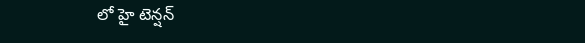లో హై టెన్షన్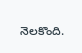నెలకొంది.